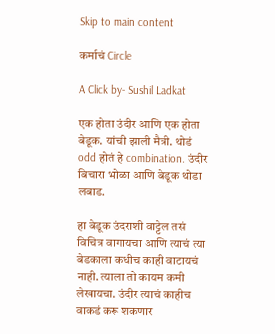Skip to main content

कर्माचं Circle

A Click by- Sushil Ladkat

एक होता उंदीर आणि एक होता बेडूक. यांची झाली मैत्री. थोडं odd होतं हे combination. उंदीर बिचारा भोळा आणि बेडूक थोडा लबाड.

हा बेडूक उंदराशी वाट्टेल तसं विचित्र वागायचा आणि त्याचं त्या बेडकाला कधीच काही वाटायचं नाही. त्याला तो कायम कमी लेखायचा. उंदीर त्याचं काहीच वाकडं करू शकणार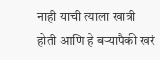नाही याची त्याला खात्री होती आणि हे बऱ्यापैकी खरं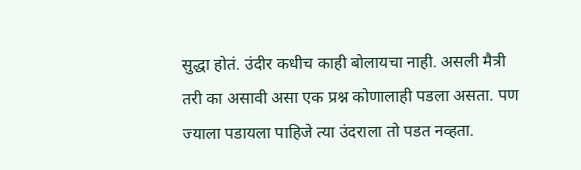सुद्धा होतं. उंदीर कधीच काही बोलायचा नाही. असली मैत्री तरी का असावी असा एक प्रश्न कोणालाही पडला असता. पण ज्याला पडायला पाहिजे त्या उंदराला तो पडत नव्हता.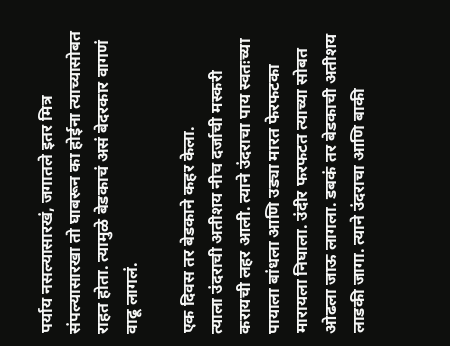पर्याय नसल्यासारखं, जगातले इतर मित्र संपल्यासारखा तो घाबरून का होईना त्याच्यासोबत राहत होता. त्यामुळे बेडकाचं असं बेदरकार वागणं वाढू लागलं.

एक दिवस तर बेडकाने कहर केला.
त्याला उंदराची अतीशय नीच दर्जाची मस्करी करायची लहर आली. त्याने उंदराचा पाय स्वतःच्या पायाला बांधला आणि उड्या मारत फेरफटका मारायला निघाला. उंदीर फरफटत त्याच्या सोबत ओढला जाऊ लागला. डबकं तर बेडकाची अतीशय लाडकी जागा. त्याने उंदराचा आणि बाकी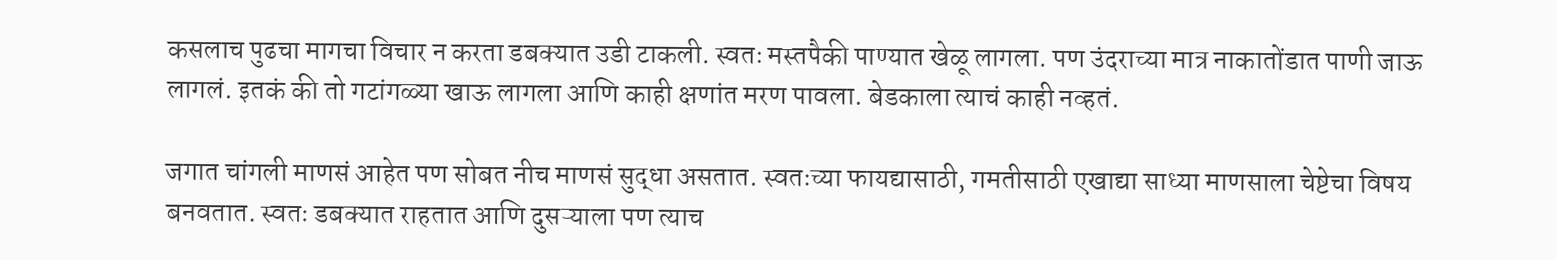कसलाच पुढचा मागचा विचार न करता डबक्यात उडी टाकली. स्वतः मस्तपैकी पाण्यात खेळू लागला. पण उंदराच्या मात्र नाकातोंडात पाणी जाऊ लागलं. इतकं की तो गटांगळ्या खाऊ लागला आणि काही क्षणांत मरण पावला. बेडकाला त्याचं काही नव्हतं.

जगात चांगली माणसं आहेत पण सोबत नीच माणसं सुद्धा असतात. स्वतःच्या फायद्यासाठी, गमतीसाठी एखाद्या साध्या माणसाला चेष्टेचा विषय बनवतात. स्वतः डबक्यात राहतात आणि दुसऱ्याला पण त्याच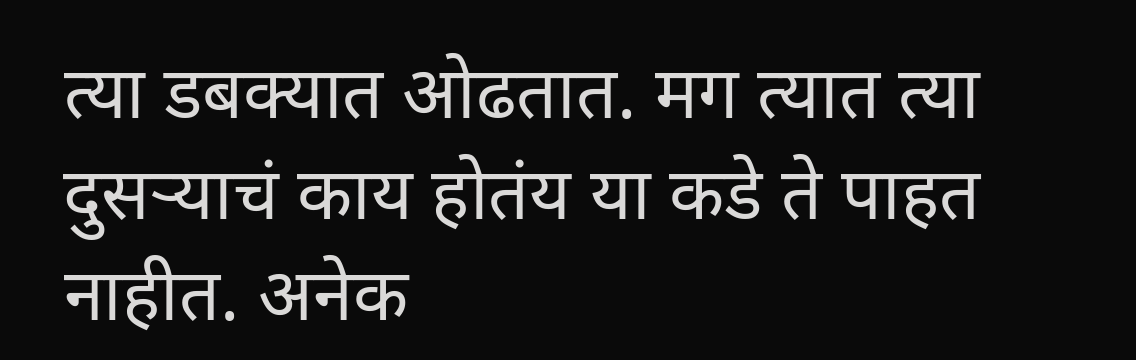त्या डबक्यात ओढतात. मग त्यात त्या दुसऱ्याचं काय होतंय या कडे ते पाहत नाहीत. अनेक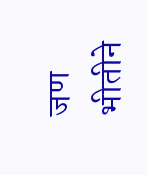जण भीतीने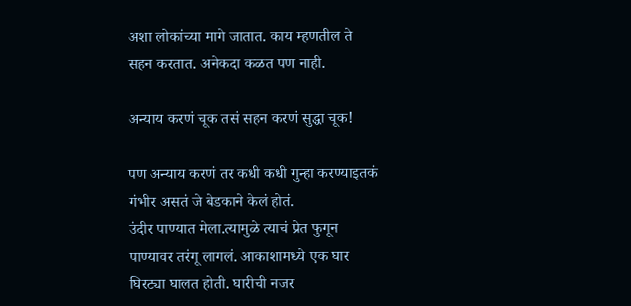अशा लोकांच्या मागे जातात. काय म्हणतील ते सहन करतात. अनेकदा कळत पण नाही.

अन्याय करणं चूक तसं सहन करणं सुद्धा चूक!

पण अन्याय करणं तर कधी कधी गुन्हा करण्याइतकं गंभीर असतं जे बेडकाने केलं होतं.
उंदीर पाण्यात मेला.त्यामुळे त्याचं प्रेत फुगून पाण्यावर तरंगू लागलं. आकाशामध्ये एक घार घिरट्या घालत होती. घारीची नजर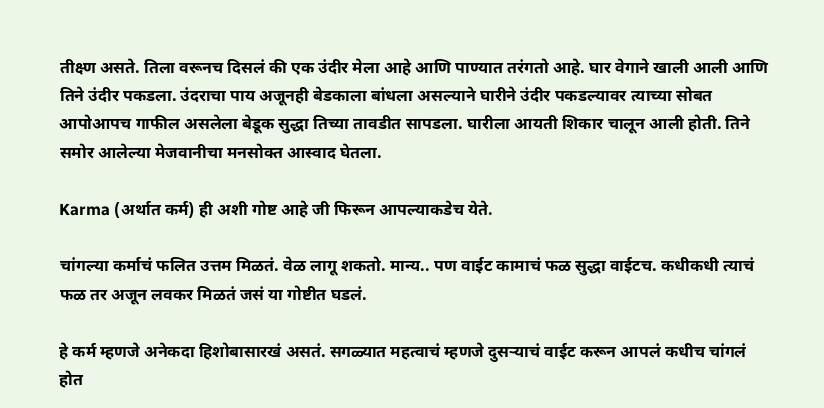तीक्ष्ण असते. तिला वरूनच दिसलं की एक उंदीर मेला आहे आणि पाण्यात तरंगतो आहे. घार वेगाने खाली आली आणि तिने उंदीर पकडला. उंदराचा पाय अजूनही बेडकाला बांधला असल्याने घारीने उंदीर पकडल्यावर त्याच्या सोबत आपोआपच गाफील असलेला बेडूक सुद्धा तिच्या तावडीत सापडला. घारीला आयती शिकार चालून आली होती. तिने समोर आलेल्या मेजवानीचा मनसोक्त आस्वाद घेतला.

Karma (अर्थात कर्म) ही अशी गोष्ट आहे जी फिरून आपल्याकडेच येते.

चांगल्या कर्माचं फलित उत्तम मिळतं. वेळ लागू शकतो. मान्य.. पण वाईट कामाचं फळ सुद्धा वाईटच. कधीकधी त्याचं फळ तर अजून लवकर मिळतं जसं या गोष्टीत घडलं.

हे कर्म म्हणजे अनेकदा हिशोबासारखं असतं. सगळ्यात महत्वाचं म्हणजे दुसऱ्याचं वाईट करून आपलं कधीच चांगलं होत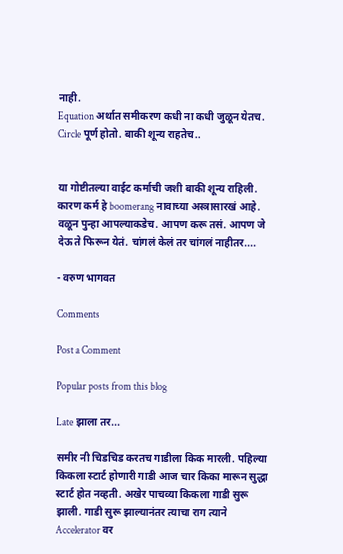नाही.
Equation अर्थात समीकरण कधी ना कधी जुळून येतच. Circle पूर्ण होतो. बाकी शून्य राहतेच..


या गोष्टीतल्या वाईट कर्माची जशी बाकी शून्य राहिली. कारण कर्म हे boomerang नावाच्या अस्त्रासारखं आहे. वळून पुन्हा आपल्याकडेच. आपण करू तसं. आपण जे देऊ ते फिरून येतं. चांगलं केलं तर चांगलं नाहीतर....

- वरुण भागवत

Comments

Post a Comment

Popular posts from this blog

Late झाला तर...

समीर नी चिडचिड करतच गाडीला किक मारली. पहिल्या किकला स्टार्ट होणारी गाडी आज चार किका मारून सुद्धा स्टार्ट होत नव्हती. अखेर पाचव्या किकला गाडी सुरू झाली. गाडी सुरू झाल्यानंतर त्याचा राग त्याने Accelerator वर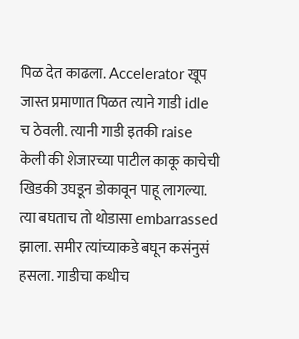पिळ देत काढला. Accelerator खूप जास्त प्रमाणात पिळत त्याने गाडी idle च ठेवली. त्यानी गाडी इतकी raise केली की शेजारच्या पाटील काकू काचेची खिडकी उघडून डोकावून पाहू लागल्या. त्या बघताच तो थोडासा embarrassed झाला. समीर त्यांच्याकडे बघून कसंनुसं हसला. गाडीचा कधीच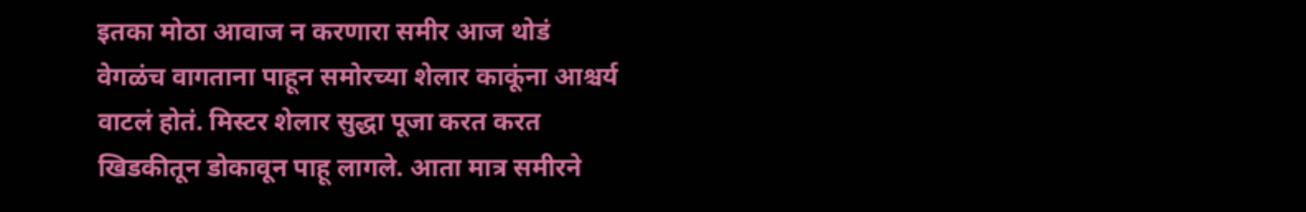इतका मोठा आवाज न करणारा समीर आज थोडं वेगळंच वागताना पाहून समोरच्या शेलार काकूंना आश्चर्य वाटलं होतं. मिस्टर शेलार सुद्धा पूजा करत करत खिडकीतून डोकावून पाहू लागले. आता मात्र समीरने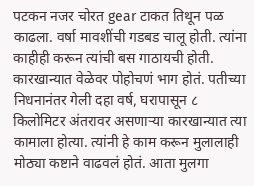पटकन नजर चोरत gear टाकत तिथून पळ काढला. वर्षा मावशींची गडबड चालू होती. त्यांना काहीही करून त्यांची बस गाठायची होती. कारखान्यात वेळेवर पोहोचणं भाग होतं. पतीच्या निधनानंतर गेली दहा वर्ष, घरापासून ८ किलोमिटर अंतरावर असणाऱ्या कारखान्यात त्या कामाला होत्या. त्यांनी हे काम करून मुलालाही मोठ्या कष्टाने वाढवलं होतं. आता मुलगा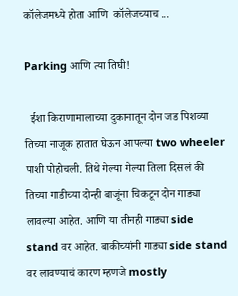कॉलेजमध्ये होता आणि  कॉलेजच्याच ...

Parking आणि त्या तिघी!

  ईशा किराणामालाच्या दुकानातून दोन जड पिशव्या तिच्या नाजूक हातात घेऊन आपल्या two wheeler पाशी पोहोचली. तिथे गेल्या गेल्या तिला दिसलं की तिच्या गाडीच्या दोन्ही बाजूंना चिकटून दोन गाड्या लावल्या आहेत. आणि या तीनही गाड्या side stand वर आहेत. बाकीच्यांनी गाड्या side stand वर लावण्याचं कारण म्हणजे mostly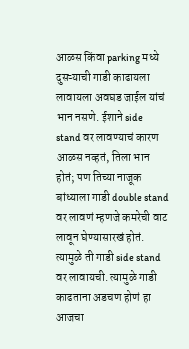आळस किंवा parking मध्ये दुसऱ्याची गाडी काढायला लावायला अवघड जाईल यांचं भान नसणे. ईशाने side stand वर लावण्याचं कारण आळस नव्हतं, तिला भान होतं; पण तिच्या नाजूक बांध्याला गाडी double stand वर लावणं म्हणजे कमरेची वाट लावून घेण्यासारखं होतं. त्यामुळे ती गाडी side stand वर लावायची. त्यामुळे गाडी काढताना अडचण होणं हा आजचा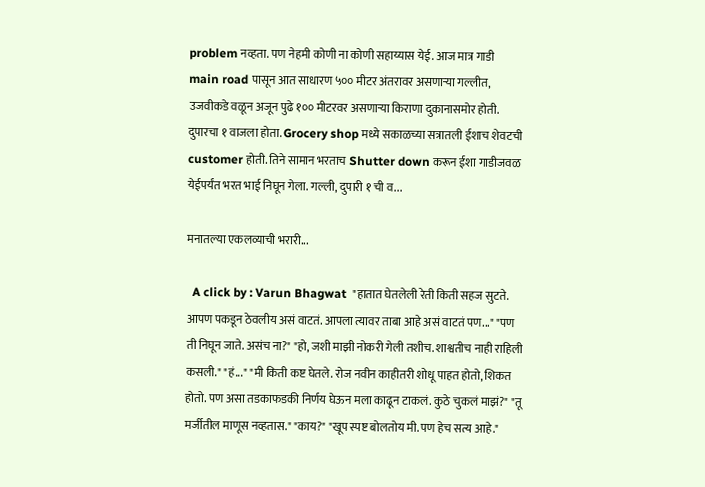problem नव्हता. पण नेहमी कोणी ना कोणी सहाय्यास येई. आज मात्र गाडी main road पासून आत साधारण ५०० मीटर अंतरावर असणाऱ्या गल्लीत, उजवीकडे वळून अजून पुढे १०० मीटरवर असणाऱ्या किराणा दुकानासमोर होती. दुपारचा १ वाजला होता. Grocery shop मध्ये सकाळच्या सत्रातली ईशाच शेवटची customer होती. तिने सामान भरताच Shutter down करून ईशा गाडीजवळ येईपर्यंत भरत भाई निघून गेला. गल्ली, दुपारी १ ची व...

मनातल्या एकलव्याची भरारी...

  A click by : Varun Bhagwat  "हातात घेतलेली रेती किती सहज सुटते. आपण पकडून ठेवलीय असं वाटतं. आपला त्यावर ताबा आहे असं वाटतं पण..." "पण ती निघून जाते. असंच ना?" "हो, जशी माझी नोकरी गेली तशीच. शाश्वतीच नाही राहिली कसली." "हं..." "मी किती कष्ट घेतले. रोज नवीन काहीतरी शोधू पाहत होतो, शिकत होतो. पण असा तडकाफडकी निर्णय घेऊन मला काढून टाकलं. कुठे चुकलं माझं?" "तू मर्जीतील माणूस नव्हतास." "काय?" "खूप स्पष्ट बोलतोय मी. पण हेच सत्य आहे."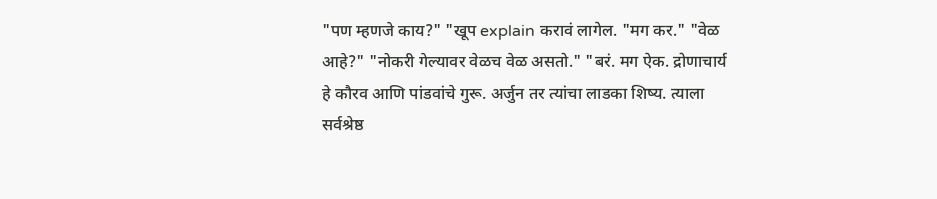"पण म्हणजे काय?" "खूप explain करावं लागेल. "मग कर." "वेळ आहे?" "नोकरी गेल्यावर वेळच वेळ असतो." "बरं. मग ऐक. द्रोणाचार्य हे कौरव आणि पांडवांचे गुरू. अर्जुन तर त्यांचा लाडका शिष्य. त्याला सर्वश्रेष्ठ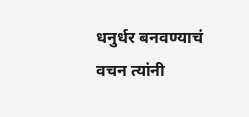धनुर्धर बनवण्याचं वचन त्यांनी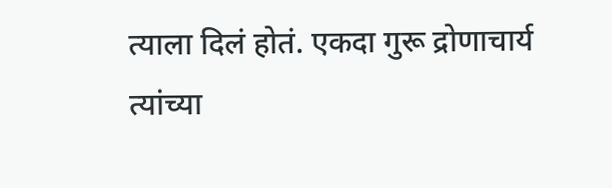त्याला दिलं होतं. एकदा गुरू द्रोणाचार्य त्यांच्या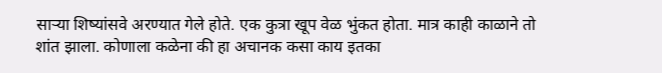साऱ्या शिष्यांसवे अरण्यात गेले होते. एक कुत्रा खूप वेळ भुंकत होता. मात्र काही काळाने तो शांत झाला. कोणाला कळेना की हा अचानक कसा काय इतका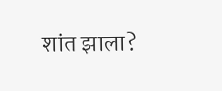शांत झाला?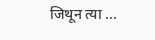जिथून त्या ...